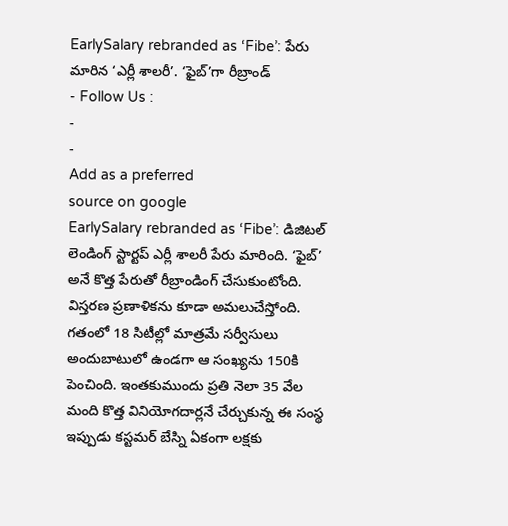EarlySalary rebranded as ‘Fibe’: పేరు మారిన ‘ఎర్లీ శాలరీ’. ‘ఫైబ్’గా రీబ్రాండ్
- Follow Us :
-
-
Add as a preferred
source on google
EarlySalary rebranded as ‘Fibe’: డిజిటల్ లెండింగ్ స్టార్టప్ ఎర్లీ శాలరీ పేరు మారింది. ‘ఫైబ్’ అనే కొత్త పేరుతో రీబ్రాండింగ్ చేసుకుంటోంది. విస్తరణ ప్రణాళికను కూడా అమలుచేస్తోంది. గతంలో 18 సిటీల్లో మాత్రమే సర్వీసులు అందుబాటులో ఉండగా ఆ సంఖ్యను 150కి పెంచింది. ఇంతకుముందు ప్రతి నెలా 35 వేల మంది కొత్త వినియోగదార్లనే చేర్చుకున్న ఈ సంస్థ ఇప్పుడు కస్టమర్ బేస్ని ఏకంగా లక్షకు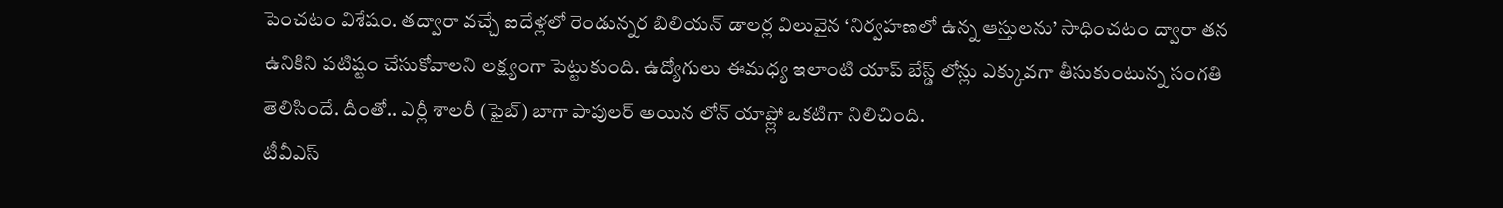పెంచటం విశేషం. తద్వారా వచ్చే ఐదేళ్లలో రెండున్నర బిలియన్ డాలర్ల విలువైన ‘నిర్వహణలో ఉన్న ఆస్తులను’ సాధించటం ద్వారా తన ఉనికిని పటిష్టం చేసుకోవాలని లక్ష్యంగా పెట్టుకుంది. ఉద్యోగులు ఈమధ్య ఇలాంటి యాప్ బేస్డ్ లోన్లు ఎక్కువగా తీసుకుంటున్న సంగతి తెలిసిందే. దీంతో.. ఎర్లీ శాలరీ (ఫైబ్) బాగా పాపులర్ అయిన లోన్ యాప్ల్లో ఒకటిగా నిలిచింది.
టీవీఎస్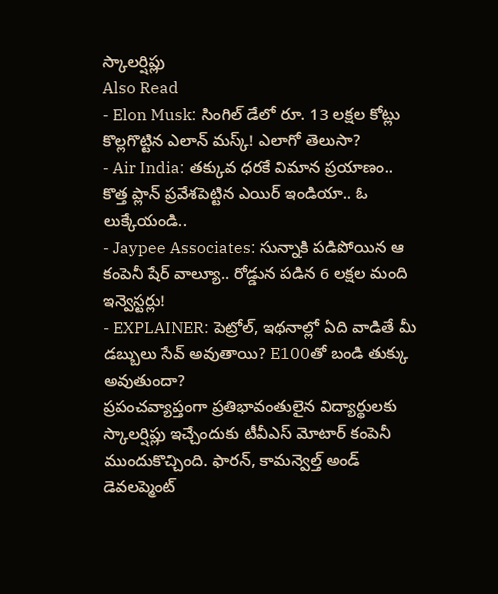స్కాలర్షిప్లు
Also Read
- Elon Musk: సింగిల్ డేలో రూ. 13 లక్షల కోట్లు కొల్లగొట్టిన ఎలాన్ మస్క్! ఎలాగో తెలుసా?
- Air India: తక్కువ ధరకే విమాన ప్రయాణం.. కొత్త ప్లాన్ ప్రవేశపెట్టిన ఎయిర్ ఇండియా.. ఓ లుక్కేయండి..
- Jaypee Associates: సున్నాకి పడిపోయిన ఆ కంపెనీ షేర్ వాల్యూ.. రోడ్డున పడిన 6 లక్షల మంది ఇన్వెస్టర్లు!
- EXPLAINER: పెట్రోల్, ఇథనాల్లో ఏది వాడితే మీ డబ్బులు సేవ్ అవుతాయి? E100తో బండి తుక్కు అవుతుందా?
ప్రపంచవ్యాప్తంగా ప్రతిభావంతులైన విద్యార్థులకు స్కాలర్షిప్లు ఇచ్చేందుకు టీవీఎస్ మోటార్ కంపెనీ ముందుకొచ్చింది. ఫారన్, కామన్వెల్త్ అండ్ డెవలప్మెంట్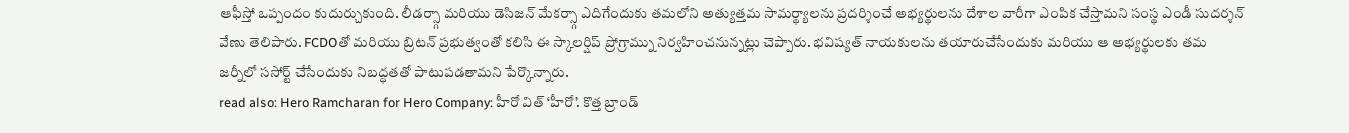ఆఫీస్తో ఒప్పందం కుదుర్చుకుంది. లీడర్స్గా మరియు డెసిజన్ మేకర్స్గా ఎదిగేందుకు తమలోని అత్యుత్తమ సామర్థ్యాలను ప్రదర్శించే అభ్యర్థులను దేశాల వారీగా ఎంపిక చేస్తామని సంస్థ ఎండీ సుదర్శన్ వేణు తెలిపారు. FCDOతో మరియు బ్రిటన్ ప్రభుత్వంతో కలిసి ఈ స్కాలర్షిప్ ప్రోగ్రామ్ను నిర్వహించనున్నట్లు చెప్పారు. భవిష్యత్ నాయకులను తయారుచేసేందుకు మరియు ఆ అభ్యర్థులకు తమ జర్నీలో ససోర్ట్ చేసేందుకు నిబద్ధతతో పాటుపడతామని పేర్కొన్నారు.
read also: Hero Ramcharan for Hero Company: హీరో విత్ ‘హీరో’. కొత్త బ్రాండ్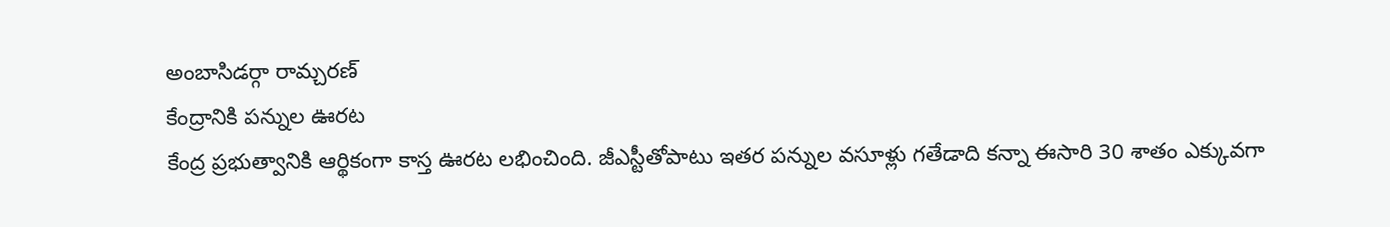అంబాసిడర్గా రామ్చరణ్
కేంద్రానికి పన్నుల ఊరట
కేంద్ర ప్రభుత్వానికి ఆర్థికంగా కాస్త ఊరట లభించింది. జీఎస్టీతోపాటు ఇతర పన్నుల వసూళ్లు గతేడాది కన్నా ఈసారి 30 శాతం ఎక్కువగా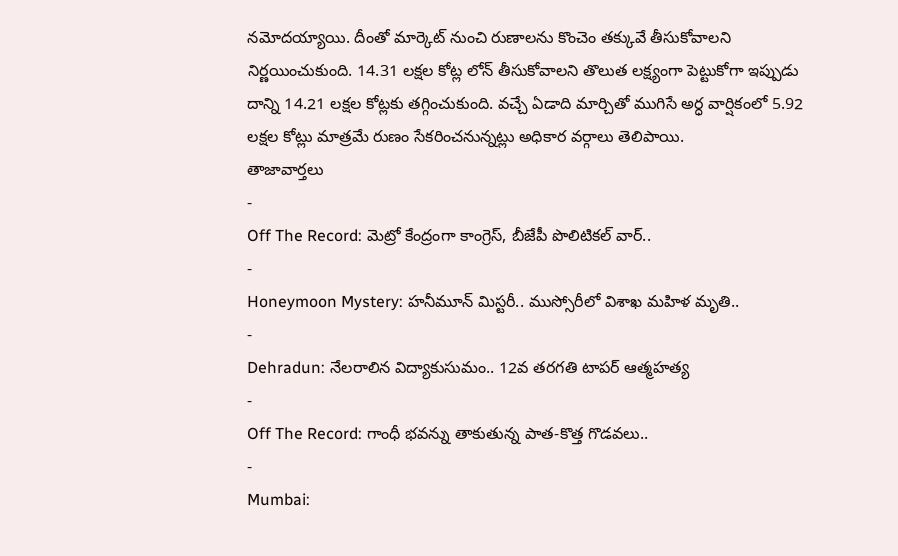నమోదయ్యాయి. దీంతో మార్కెట్ నుంచి రుణాలను కొంచెం తక్కువే తీసుకోవాలని నిర్ణయించుకుంది. 14.31 లక్షల కోట్ల లోన్ తీసుకోవాలని తొలుత లక్ష్యంగా పెట్టుకోగా ఇప్పుడు దాన్ని 14.21 లక్షల కోట్లకు తగ్గించుకుంది. వచ్చే ఏడాది మార్చితో ముగిసే అర్ధ వార్షికంలో 5.92 లక్షల కోట్లు మాత్రమే రుణం సేకరించనున్నట్లు అధికార వర్గాలు తెలిపాయి.
తాజావార్తలు
-
Off The Record: మెట్రో కేంద్రంగా కాంగ్రెస్, బీజేపీ పొలిటికల్ వార్..
-
Honeymoon Mystery: హనీమూన్ మిస్టరీ.. ముస్సోరీలో విశాఖ మహిళ మృతి..
-
Dehradun: నేలరాలిన విద్యాకుసుమం.. 12వ తరగతి టాపర్ ఆత్మహత్య
-
Off The Record: గాంధీ భవన్ను తాకుతున్న పాత-కొత్త గొడవలు..
-
Mumbai: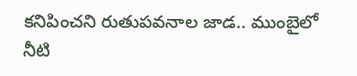కనిపించని రుతుపవనాల జాడ.. ముంబైలో నీటి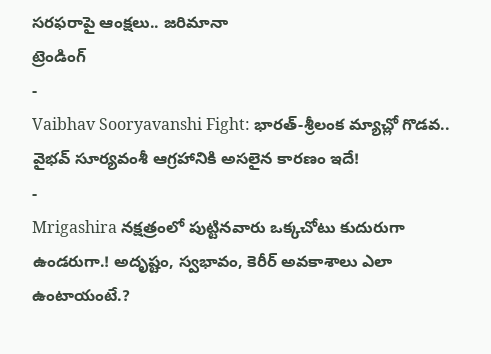సరఫరాపై ఆంక్షలు.. జరిమానా
ట్రెండింగ్
-
Vaibhav Sooryavanshi Fight: భారత్-శ్రీలంక మ్యాచ్లో గొడవ.. వైభవ్ సూర్యవంశీ ఆగ్రహానికి అసలైన కారణం ఇదే!
-
Mrigashira నక్షత్రంలో పుట్టినవారు ఒక్కచోటు కుదురుగా ఉండరుగా.! అదృష్టం, స్వభావం, కెరీర్ అవకాశాలు ఎలా ఉంటాయంటే.?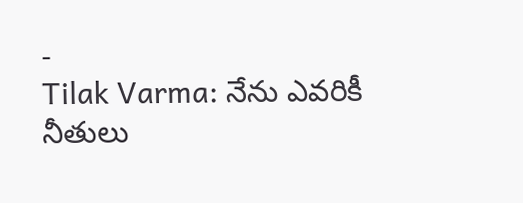-
Tilak Varma: నేను ఎవరికీ నీతులు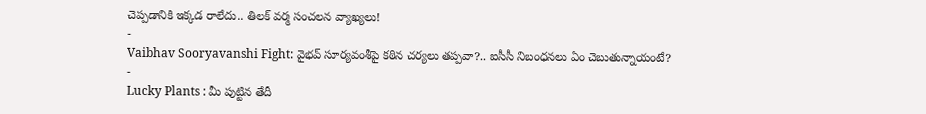చెప్పడానికి ఇక్కడ రాలేదు.. తిలక్ వర్మ సంచలన వ్యాఖ్యలు!
-
Vaibhav Sooryavanshi Fight: వైభవ్ సూర్యవంశీపై కఠిన చర్యలు తప్పవా?.. ఐసీసీ నిబంధనలు ఏం చెబుతున్నాయంటే?
-
Lucky Plants : మీ పుట్టిన తేదీ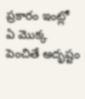ప్రకారం ఇంట్లో ఏ మొక్క పెంచితే అదృష్టం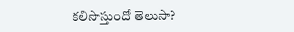కలిసొస్తుందో తెలుసా?